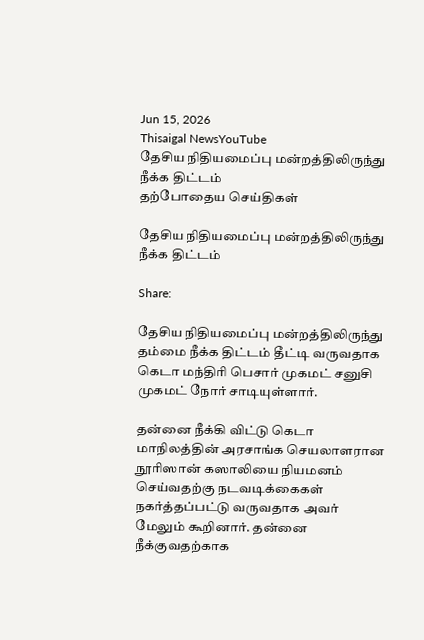Jun 15, 2026
Thisaigal NewsYouTube
தேசிய நிதியமைப்பு மன்றத்திலிருந்து நீக்க திட்டம்
தற்போதைய செய்திகள்

தேசிய நிதியமைப்பு மன்றத்திலிருந்து நீக்க திட்டம்

Share:

தேசிய நிதியமைப்பு மன்றத்திலிருந்து தம்மை நீக்க திட்டம் தீட்டி வருவதாக கெடா மந்திரி பெசார் முகமட் சனுசி முகமட் நோர் சாடியுள்ளார்.

தன்னை நீக்கி விட்டு கெடா மாநிலத்தின் அரசாங்க செயலாளரான நூரிஸான் கஸாலியை நியமனம் செய்வதற்கு நடவடிக்கைகள் நகர்த்தப்பட்டு வருவதாக அவர் மேலும் கூறினார். தன்னை நீக்குவதற்காக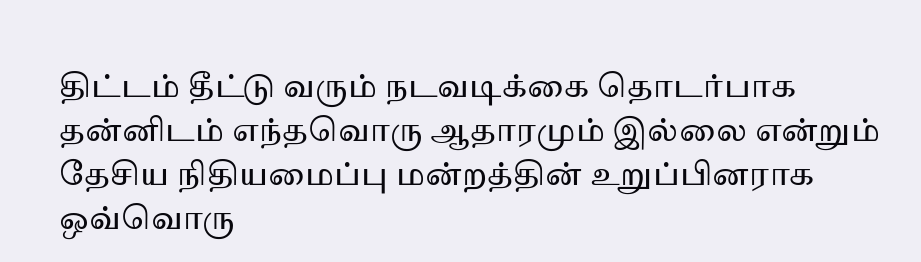திட்டம் தீட்டு வரும் நடவடிக்கை தொடர்பாக தன்னிடம் எந்தவொரு ஆதாரமும் இல்லை என்றும் தேசிய நிதியமைப்பு மன்றத்தின் உறுப்பினராக ஒவ்வொரு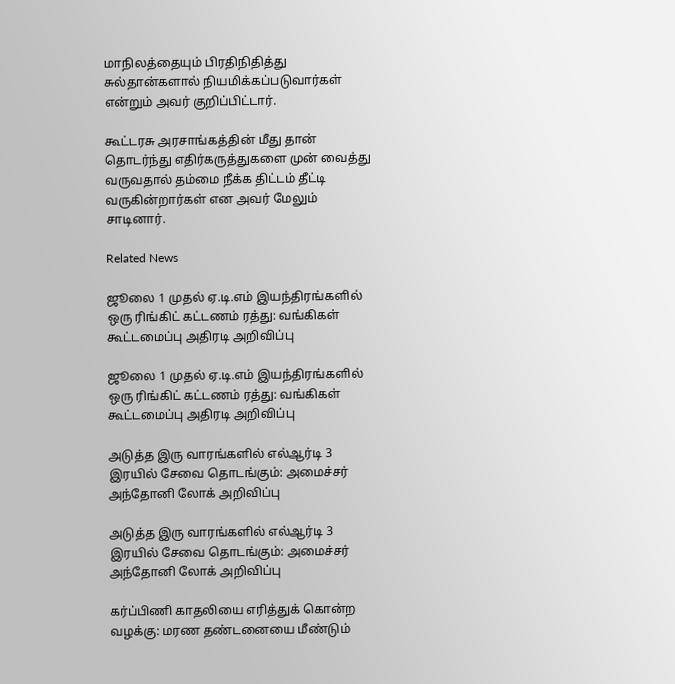மாநிலத்தையும் பிரதிநிதித்து சுல்தான்களால் நியமிக்கப்படுவார்கள் என்றும் அவர் குறிப்பிட்டார்.

கூட்டரசு அரசாங்கத்தின் மீது தான் தொடர்ந்து எதிர்கருத்துகளை முன் வைத்து வருவதால் தம்மை நீக்க திட்டம் தீட்டி வருகின்றார்கள் என அவர் மேலும் சாடினார்.

Related News

ஜூலை 1 முதல் ஏ.டி.எம் இயந்திரங்களில் ஒரு ரிங்கிட் கட்டணம் ரத்து: வங்கிகள் கூட்டமைப்பு அதிரடி அறிவிப்பு

ஜூலை 1 முதல் ஏ.டி.எம் இயந்திரங்களில் ஒரு ரிங்கிட் கட்டணம் ரத்து: வங்கிகள் கூட்டமைப்பு அதிரடி அறிவிப்பு

அடுத்த இரு வாரங்களில் எல்ஆர்டி 3 இரயில் சேவை தொடங்கும்: அமைச்சர் அந்தோனி லோக் அறிவிப்பு

அடுத்த இரு வாரங்களில் எல்ஆர்டி 3 இரயில் சேவை தொடங்கும்: அமைச்சர் அந்தோனி லோக் அறிவிப்பு

கர்ப்பிணி காதலியை எரித்துக் கொன்ற வழக்கு: மரண தண்டனையை மீண்டும்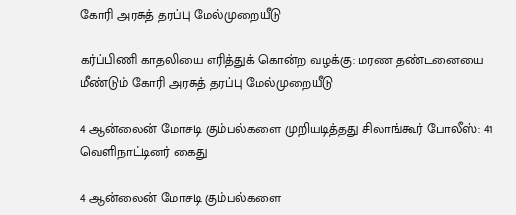கோரி அரசுத் தரப்பு மேல்முறையீடு

கர்ப்பிணி காதலியை எரித்துக் கொன்ற வழக்கு: மரண தண்டனையை மீண்டும் கோரி அரசுத் தரப்பு மேல்முறையீடு

4 ஆன்லைன் மோசடி கும்பல்களை முறியடித்தது சிலாங்கூர் போலீஸ்: 41 வெளிநாட்டினர் கைது

4 ஆன்லைன் மோசடி கும்பல்களை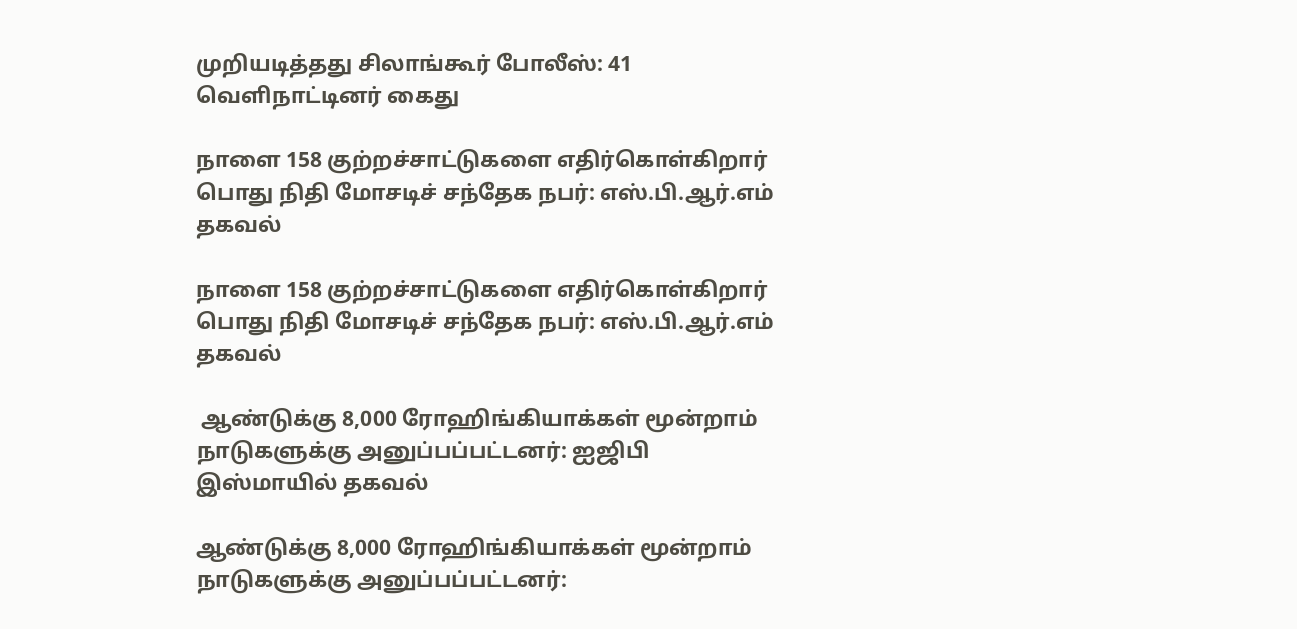முறியடித்தது சிலாங்கூர் போலீஸ்: 41 வெளிநாட்டினர் கைது

நாளை 158 குற்றச்சாட்டுகளை எதிர்கொள்கிறார் பொது நிதி மோசடிச் சந்தேக நபர்: எஸ்.பி.ஆர்.எம் தகவல்

நாளை 158 குற்றச்சாட்டுகளை எதிர்கொள்கிறார் பொது நிதி மோசடிச் சந்தேக நபர்: எஸ்.பி.ஆர்.எம் தகவல்

 ஆண்டுக்கு 8,000 ரோஹிங்கியாக்கள் மூன்றாம் நாடுகளுக்கு அனுப்பப்பட்டனர்: ஐஜிபி இஸ்மாயில் தகவல்

ஆண்டுக்கு 8,000 ரோஹிங்கியாக்கள் மூன்றாம் நாடுகளுக்கு அனுப்பப்பட்டனர்: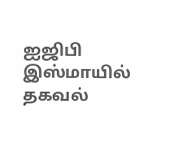ஐஜிபி இஸ்மாயில் தகவல்